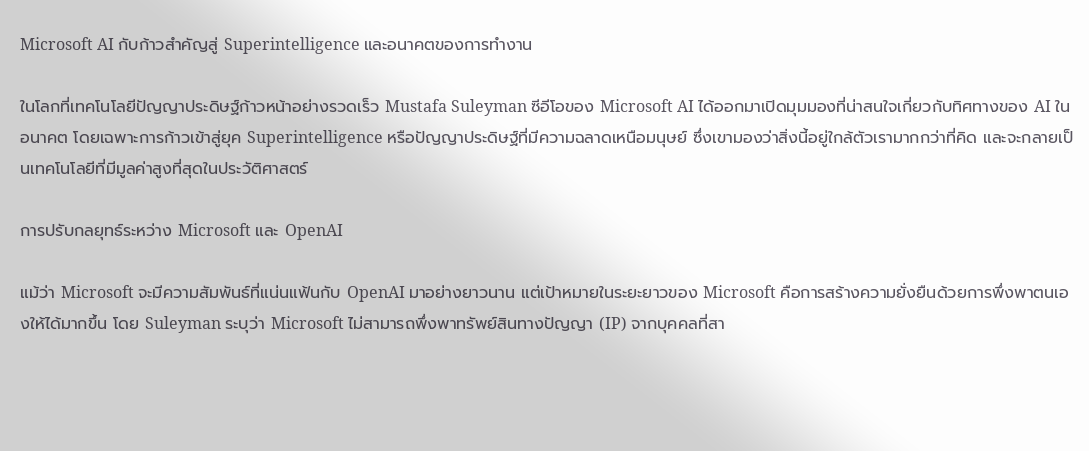Microsoft AI กับก้าวสำคัญสู่ Superintelligence และอนาคตของการทำงาน

ในโลกที่เทคโนโลยีปัญญาประดิษฐ์ก้าวหน้าอย่างรวดเร็ว Mustafa Suleyman ซีอีโอของ Microsoft AI ได้ออกมาเปิดมุมมองที่น่าสนใจเกี่ยวกับทิศทางของ AI ในอนาคต โดยเฉพาะการก้าวเข้าสู่ยุค Superintelligence หรือปัญญาประดิษฐ์ที่มีความฉลาดเหนือมนุษย์ ซึ่งเขามองว่าสิ่งนี้อยู่ใกล้ตัวเรามากกว่าที่คิด และจะกลายเป็นเทคโนโลยีที่มีมูลค่าสูงที่สุดในประวัติศาสตร์

การปรับกลยุทธ์ระหว่าง Microsoft และ OpenAI

แม้ว่า Microsoft จะมีความสัมพันธ์ที่แน่นแฟ้นกับ OpenAI มาอย่างยาวนาน แต่เป้าหมายในระยะยาวของ Microsoft คือการสร้างความยั่งยืนด้วยการพึ่งพาตนเองให้ได้มากขึ้น โดย Suleyman ระบุว่า Microsoft ไม่สามารถพึ่งพาทรัพย์สินทางปัญญา (IP) จากบุคคลที่สา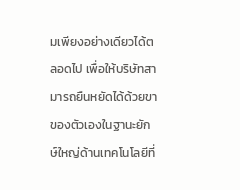มเพียงอย่างเดียวได้ตลอดไป เพื่อให้บริษัทสามารถยืนหยัดได้ด้วยขาของตัวเองในฐานะยักษ์ใหญ่ด้านเทคโนโลยีที่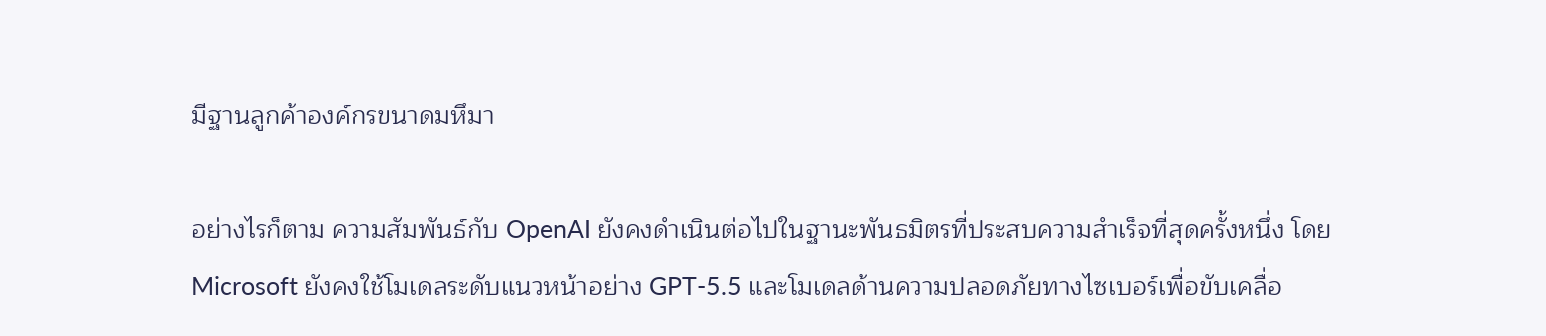มีฐานลูกค้าองค์กรขนาดมหึมา

อย่างไรก็ตาม ความสัมพันธ์กับ OpenAI ยังคงดำเนินต่อไปในฐานะพันธมิตรที่ประสบความสำเร็จที่สุดครั้งหนึ่ง โดย Microsoft ยังคงใช้โมเดลระดับแนวหน้าอย่าง GPT-5.5 และโมเดลด้านความปลอดภัยทางไซเบอร์เพื่อขับเคลื่อ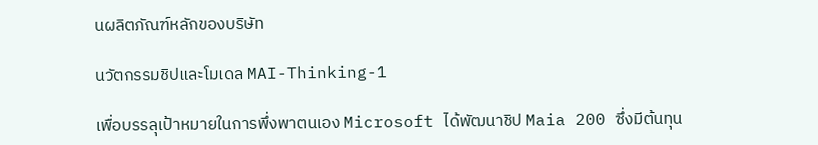นผลิตภัณฑ์หลักของบริษัท

นวัตกรรมชิปและโมเดล MAI-Thinking-1

เพื่อบรรลุเป้าหมายในการพึ่งพาตนเอง Microsoft ได้พัฒนาชิป Maia 200 ซึ่งมีต้นทุน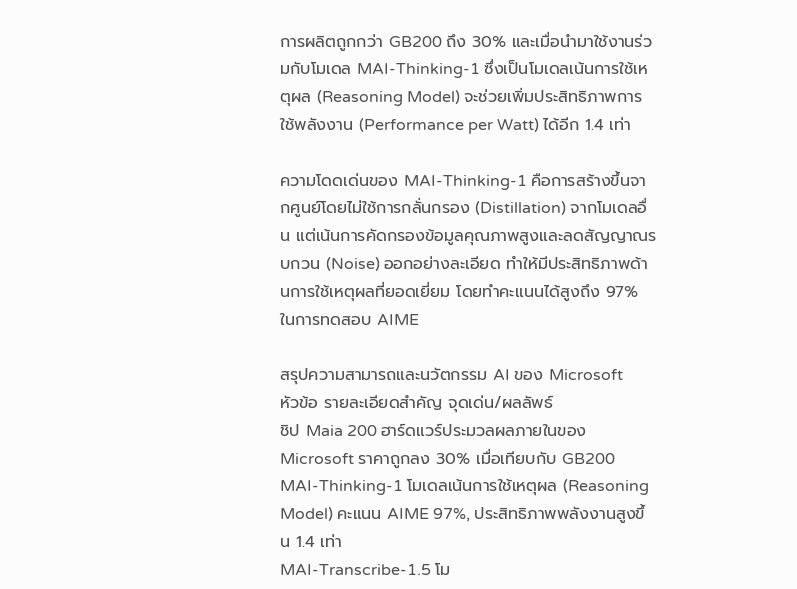การผลิตถูกกว่า GB200 ถึง 30% และเมื่อนำมาใช้งานร่วมกับโมเดล MAI-Thinking-1 ซึ่งเป็นโมเดลเน้นการใช้เหตุผล (Reasoning Model) จะช่วยเพิ่มประสิทธิภาพการใช้พลังงาน (Performance per Watt) ได้อีก 1.4 เท่า

ความโดดเด่นของ MAI-Thinking-1 คือการสร้างขึ้นจากศูนย์โดยไม่ใช้การกลั่นกรอง (Distillation) จากโมเดลอื่น แต่เน้นการคัดกรองข้อมูลคุณภาพสูงและลดสัญญาณรบกวน (Noise) ออกอย่างละเอียด ทำให้มีประสิทธิภาพด้านการใช้เหตุผลที่ยอดเยี่ยม โดยทำคะแนนได้สูงถึง 97% ในการทดสอบ AIME

สรุปความสามารถและนวัตกรรม AI ของ Microsoft
หัวข้อ รายละเอียดสำคัญ จุดเด่น/ผลลัพธ์
ชิป Maia 200 ฮาร์ดแวร์ประมวลผลภายในของ Microsoft ราคาถูกลง 30% เมื่อเทียบกับ GB200
MAI-Thinking-1 โมเดลเน้นการใช้เหตุผล (Reasoning Model) คะแนน AIME 97%, ประสิทธิภาพพลังงานสูงขึ้น 1.4 เท่า
MAI-Transcribe-1.5 โม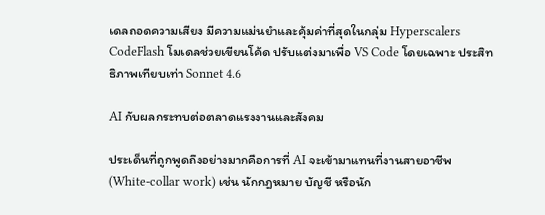เดลถอดความเสียง มีความแม่นยำและคุ้มค่าที่สุดในกลุ่ม Hyperscalers
CodeFlash โมเดลช่วยเขียนโค้ด ปรับแต่งมาเพื่อ VS Code โดยเฉพาะ ประสิทธิภาพเทียบเท่า Sonnet 4.6

AI กับผลกระทบต่อตลาดแรงงานและสังคม

ประเด็นที่ถูกพูดถึงอย่างมากคือการที่ AI จะเข้ามาแทนที่งานสายอาชีพ (White-collar work) เช่น นักกฎหมาย บัญชี หรือนัก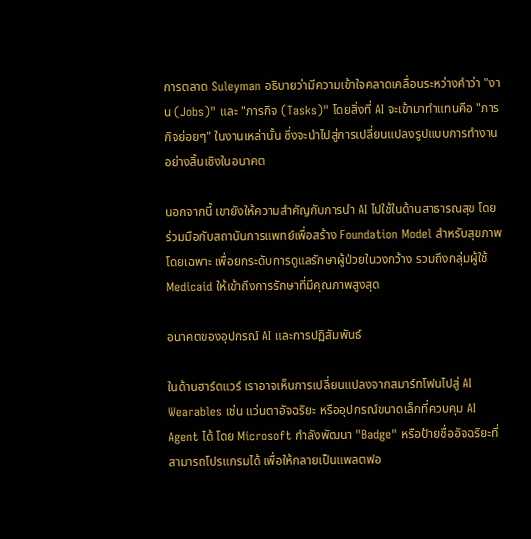การตลาด Suleyman อธิบายว่ามีความเข้าใจคลาดเคลื่อนระหว่างคำว่า "งาน (Jobs)" และ "ภารกิจ (Tasks)" โดยสิ่งที่ AI จะเข้ามาทำแทนคือ "ภารกิจย่อยๆ" ในงานเหล่านั้น ซึ่งจะนำไปสู่การเปลี่ยนแปลงรูปแบบการทำงานอย่างสิ้นเชิงในอนาคต

นอกจากนี้ เขายังให้ความสำคัญกับการนำ AI ไปใช้ในด้านสาธารณสุข โดยร่วมมือกับสถาบันการแพทย์เพื่อสร้าง Foundation Model สำหรับสุขภาพโดยเฉพาะ เพื่อยกระดับการดูแลรักษาผู้ป่วยในวงกว้าง รวมถึงกลุ่มผู้ใช้ Medicaid ให้เข้าถึงการรักษาที่มีคุณภาพสูงสุด

อนาคตของอุปกรณ์ AI และการปฏิสัมพันธ์

ในด้านฮาร์ดแวร์ เราอาจเห็นการเปลี่ยนแปลงจากสมาร์ทโฟนไปสู่ AI Wearables เช่น แว่นตาอัจฉริยะ หรืออุปกรณ์ขนาดเล็กที่ควบคุม AI Agent ได้ โดย Microsoft กำลังพัฒนา "Badge" หรือป้ายชื่ออัจฉริยะที่สามารถโปรแกรมได้ เพื่อให้กลายเป็นแพลตฟอ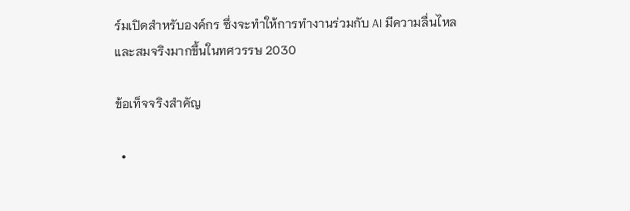ร์มเปิดสำหรับองค์กร ซึ่งจะทำให้การทำงานร่วมกับ AI มีความลื่นไหลและสมจริงมากขึ้นในทศวรรษ 2030

ข้อเท็จจริงสำคัญ

  •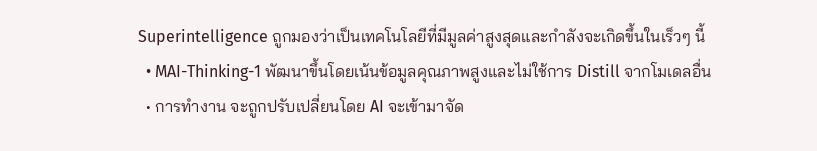Superintelligence ถูกมองว่าเป็นเทคโนโลยีที่มีมูลค่าสูงสุดและกำลังจะเกิดขึ้นในเร็วๆ นี้
  • MAI-Thinking-1 พัฒนาขึ้นโดยเน้นข้อมูลคุณภาพสูงและไม่ใช้การ Distill จากโมเดลอื่น
  • การทำงาน จะถูกปรับเปลี่ยนโดย AI จะเข้ามาจัด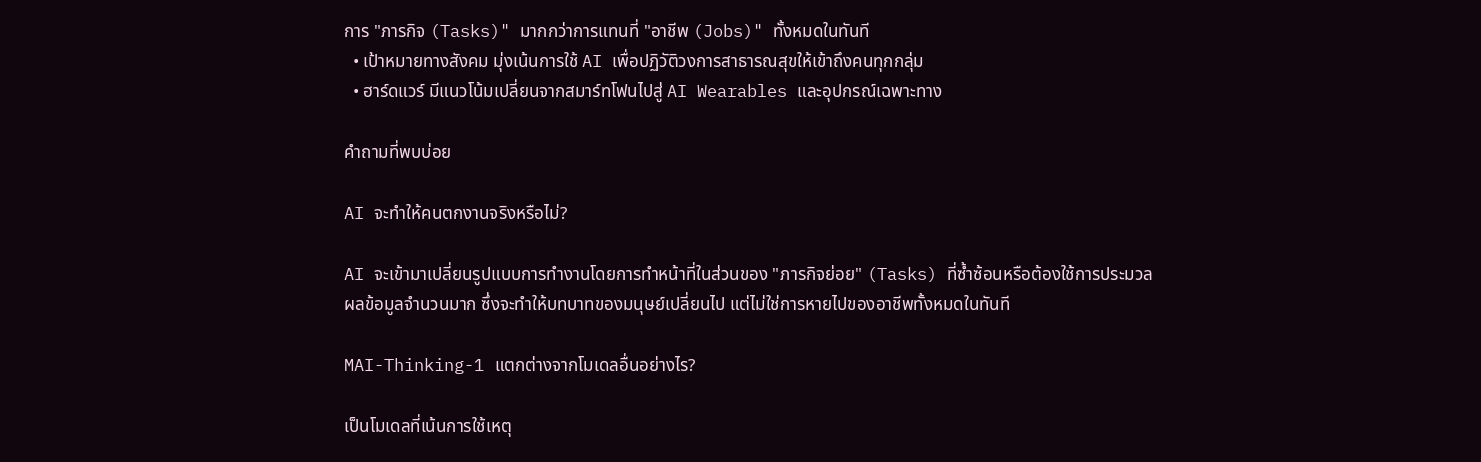การ "ภารกิจ (Tasks)" มากกว่าการแทนที่ "อาชีพ (Jobs)" ทั้งหมดในทันที
  • เป้าหมายทางสังคม มุ่งเน้นการใช้ AI เพื่อปฏิวัติวงการสาธารณสุขให้เข้าถึงคนทุกกลุ่ม
  • ฮาร์ดแวร์ มีแนวโน้มเปลี่ยนจากสมาร์ทโฟนไปสู่ AI Wearables และอุปกรณ์เฉพาะทาง

คำถามที่พบบ่อย

AI จะทำให้คนตกงานจริงหรือไม่?

AI จะเข้ามาเปลี่ยนรูปแบบการทำงานโดยการทำหน้าที่ในส่วนของ "ภารกิจย่อย" (Tasks) ที่ซ้ำซ้อนหรือต้องใช้การประมวลผลข้อมูลจำนวนมาก ซึ่งจะทำให้บทบาทของมนุษย์เปลี่ยนไป แต่ไม่ใช่การหายไปของอาชีพทั้งหมดในทันที

MAI-Thinking-1 แตกต่างจากโมเดลอื่นอย่างไร?

เป็นโมเดลที่เน้นการใช้เหตุ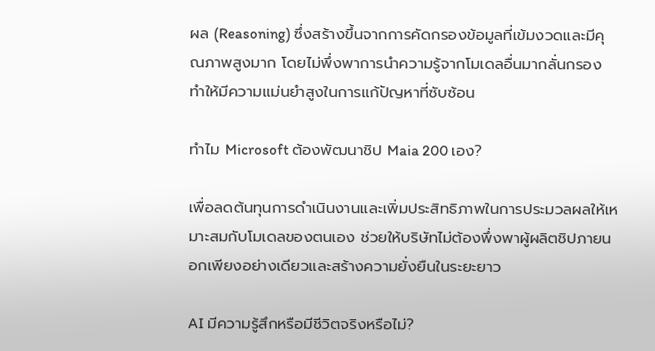ผล (Reasoning) ซึ่งสร้างขึ้นจากการคัดกรองข้อมูลที่เข้มงวดและมีคุณภาพสูงมาก โดยไม่พึ่งพาการนำความรู้จากโมเดลอื่นมากลั่นกรอง ทำให้มีความแม่นยำสูงในการแก้ปัญหาที่ซับซ้อน

ทำไม Microsoft ต้องพัฒนาชิป Maia 200 เอง?

เพื่อลดต้นทุนการดำเนินงานและเพิ่มประสิทธิภาพในการประมวลผลให้เหมาะสมกับโมเดลของตนเอง ช่วยให้บริษัทไม่ต้องพึ่งพาผู้ผลิตชิปภายนอกเพียงอย่างเดียวและสร้างความยั่งยืนในระยะยาว

AI มีความรู้สึกหรือมีชีวิตจริงหรือไม่?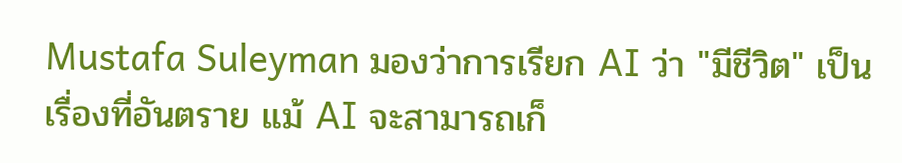Mustafa Suleyman มองว่าการเรียก AI ว่า "มีชีวิต" เป็นเรื่องที่อันตราย แม้ AI จะสามารถเก็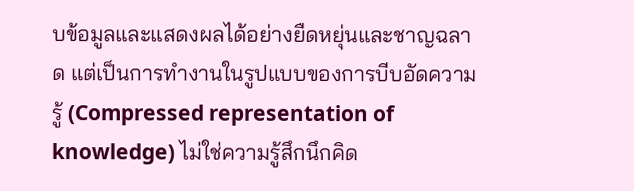บข้อมูลและแสดงผลได้อย่างยืดหยุ่นและชาญฉลาด แต่เป็นการทำงานในรูปแบบของการบีบอัดความรู้ (Compressed representation of knowledge) ไม่ใช่ความรู้สึกนึกคิด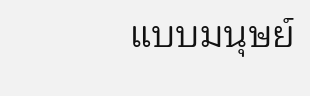แบบมนุษย์